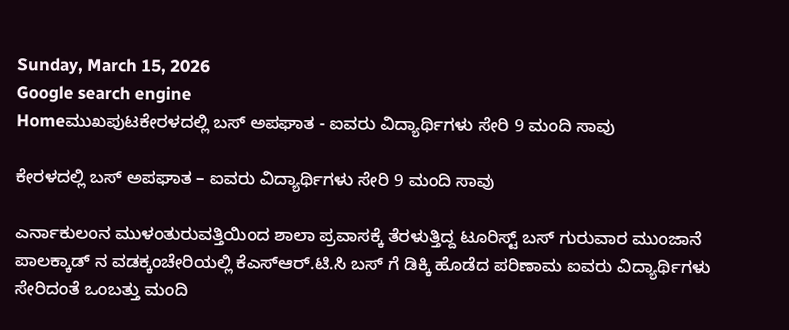Sunday, March 15, 2026
Google search engine
Homeಮುಖಪುಟಕೇರಳದಲ್ಲಿ ಬಸ್ ಅಪಘಾತ - ಐವರು ವಿದ್ಯಾರ್ಥಿಗಳು ಸೇರಿ 9 ಮಂದಿ ಸಾವು

ಕೇರಳದಲ್ಲಿ ಬಸ್ ಅಪಘಾತ – ಐವರು ವಿದ್ಯಾರ್ಥಿಗಳು ಸೇರಿ 9 ಮಂದಿ ಸಾವು

ಎರ್ನಾಕುಲಂನ ಮುಳಂತುರುವತ್ತಿಯಿಂದ ಶಾಲಾ ಪ್ರವಾಸಕ್ಕೆ ತೆರಳುತ್ತಿದ್ದ ಟೂರಿಸ್ಟ್ ಬಸ್ ಗುರುವಾರ ಮುಂಜಾನೆ ಪಾಲಕ್ಕಾಡ್ ನ ವಡಕ್ಕಂಚೇರಿಯಲ್ಲಿ ಕೆಎಸ್ಆರ್.ಟಿ.ಸಿ ಬಸ್ ಗೆ ಡಿಕ್ಕಿ ಹೊಡೆದ ಪರಿಣಾಮ ಐವರು ವಿದ್ಯಾರ್ಥಿಗಳು ಸೇರಿದಂತೆ ಒಂಬತ್ತು ಮಂದಿ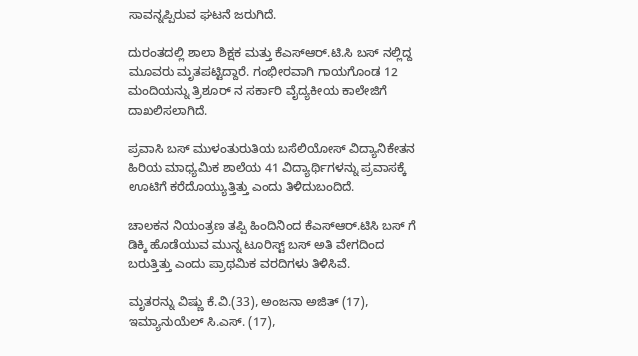ಸಾವನ್ನಪ್ಪಿರುವ ಘಟನೆ ಜರುಗಿದೆ.

ದುರಂತದಲ್ಲಿ ಶಾಲಾ ಶಿಕ್ಷಕ ಮತ್ತು ಕೆಎಸ್ಆರ್.ಟಿ.ಸಿ ಬಸ್ ನಲ್ಲಿದ್ದ ಮೂವರು ಮೃತಪಟ್ಟಿದ್ದಾರೆ. ಗಂಭೀರವಾಗಿ ಗಾಯಗೊಂಡ 12 ಮಂದಿಯನ್ನು ತ್ರಿಶೂರ್ ನ ಸರ್ಕಾರಿ ವೈದ್ಯಕೀಯ ಕಾಲೇಜಿಗೆ ದಾಖಲಿಸಲಾಗಿದೆ.

ಪ್ರವಾಸಿ ಬಸ್ ಮುಳಂತುರುತಿಯ ಬಸೆಲಿಯೋಸ್ ವಿದ್ಯಾನಿಕೇತನ ಹಿರಿಯ ಮಾಧ್ಯಮಿಕ ಶಾಲೆಯ 41 ವಿದ್ಯಾರ್ಥಿಗಳನ್ನು ಪ್ರವಾಸಕ್ಕೆ ಊಟಿಗೆ ಕರೆದೊಯ್ಯುತ್ತಿತ್ತು ಎಂದು ತಿಳಿದುಬಂದಿದೆ.

ಚಾಲಕನ ನಿಯಂತ್ರಣ ತಪ್ಪಿ ಹಿಂದಿನಿಂದ ಕೆಎಸ್ಆರ್.ಟಿಸಿ ಬಸ್ ಗೆ ಡಿಕ್ಕಿ ಹೊಡೆಯುವ ಮುನ್ನ ಟೂರಿಸ್ಟ್ ಬಸ್ ಅತಿ ವೇಗದಿಂದ ಬರುತ್ತಿತ್ತು ಎಂದು ಪ್ರಾಥಮಿಕ ವರದಿಗಳು ತಿಳಿಸಿವೆ.

ಮೃತರನ್ನು ವಿಷ್ಣು ಕೆ.ವಿ.(33), ಅಂಜನಾ ಅಜಿತ್ (17), ಇಮ್ಯಾನುಯೆಲ್ ಸಿ.ಎಸ್. (17),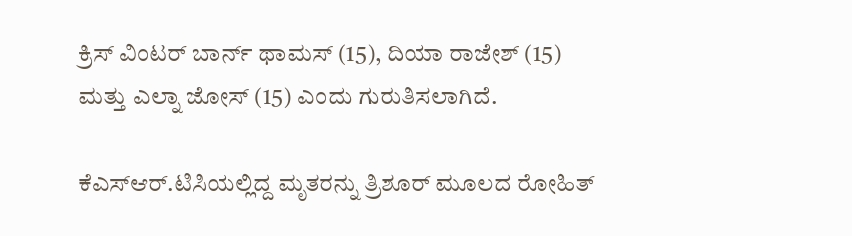ಕ್ರಿಸ್ ವಿಂಟರ್ ಬಾರ್ನ್ ಥಾಮಸ್ (15), ದಿಯಾ ರಾಜೇಶ್ (15) ಮತ್ತು ಎಲ್ನಾ ಜೋಸ್ (15) ಎಂದು ಗುರುತಿಸಲಾಗಿದೆ.

ಕೆಎಸ್ಆರ್.ಟಿಸಿಯಲ್ಲಿದ್ದ ಮೃತರನ್ನು ತ್ರಿಶೂರ್ ಮೂಲದ ರೋಹಿತ್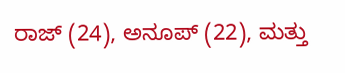ರಾಜ್ (24), ಅನೂಪ್ (22), ಮತ್ತು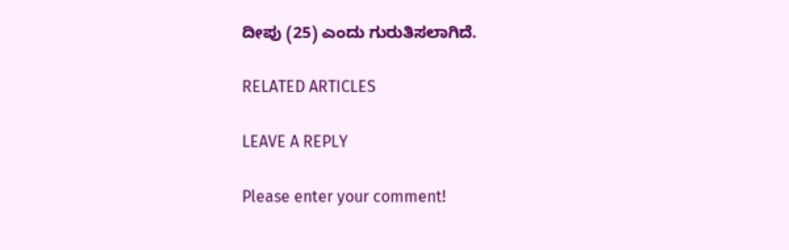ದೀಪು (25) ಎಂದು ಗುರುತಿಸಲಾಗಿದೆ.

RELATED ARTICLES

LEAVE A REPLY

Please enter your comment!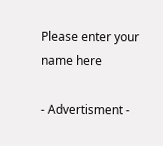Please enter your name here

- Advertisment -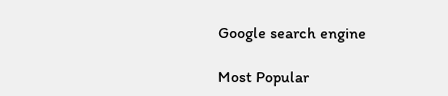Google search engine

Most Popular